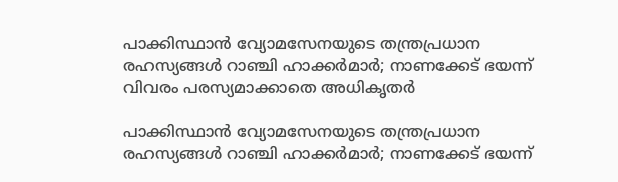പാക്കിസ്ഥാന്‍ വ്യോമസേനയുടെ തന്ത്രപ്രധാന രഹസ്യങ്ങള്‍ റാഞ്ചി ഹാക്കര്‍മാര്‍; നാണക്കേട് ഭയന്ന് വിവരം പരസ്യമാക്കാതെ അധികൃതര്‍

പാക്കിസ്ഥാന്‍ വ്യോമസേനയുടെ തന്ത്രപ്രധാന രഹസ്യങ്ങള്‍ റാഞ്ചി ഹാക്കര്‍മാര്‍; നാണക്കേട് ഭയന്ന്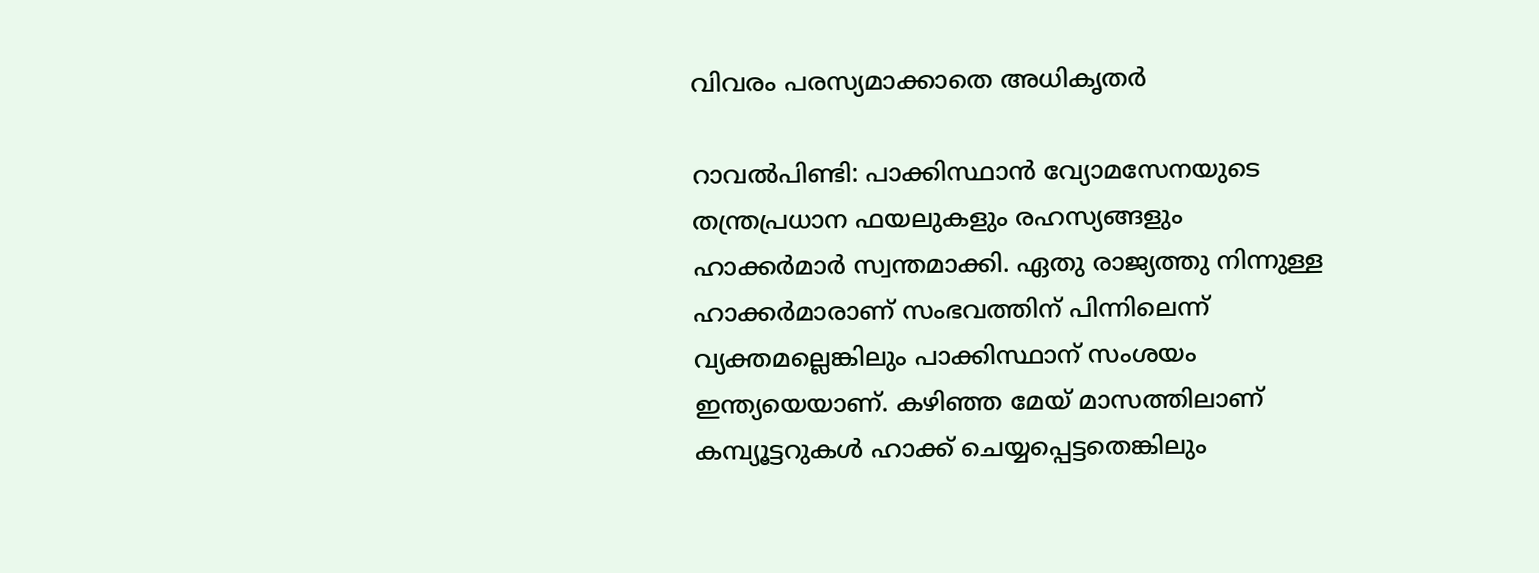വിവരം പരസ്യമാക്കാതെ അധികൃതര്‍

റാവല്‍പിണ്ടി: പാക്കിസ്ഥാന്‍ വ്യോമസേനയുടെ തന്ത്രപ്രധാന ഫയലുകളും രഹസ്യങ്ങളും ഹാക്കര്‍മാര്‍ സ്വന്തമാക്കി. ഏതു രാജ്യത്തു നിന്നുള്ള ഹാക്കര്‍മാരാണ് സംഭവത്തിന് പിന്നിലെന്ന് വ്യക്തമല്ലെങ്കിലും പാക്കിസ്ഥാന് സംശയം ഇന്ത്യയെയാണ്. കഴിഞ്ഞ മേയ് മാസത്തിലാണ് കമ്പ്യൂട്ടറുകള്‍ ഹാക്ക് ചെയ്യപ്പെട്ടതെങ്കിലും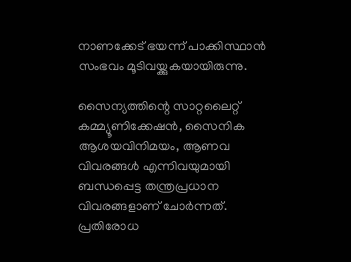നാണക്കേട് ഭയന്ന് പാക്കിസ്ഥാന്‍ സംഭവം മൂടിവയ്ക്കുകയായിരുന്നു.

സൈന്യത്തിന്റെ സാറ്റലൈറ്റ് കമ്മ്യൂണിക്കേഷന്‍, സൈനിക ആശയവിനിമയം, ആണവ വിവരങ്ങള്‍ എന്നിവയുമായി ബന്ധപ്പെട്ട തന്ത്രപ്രധാന വിവരങ്ങളാണ് ചോര്‍ന്നത്. പ്രതിരോധ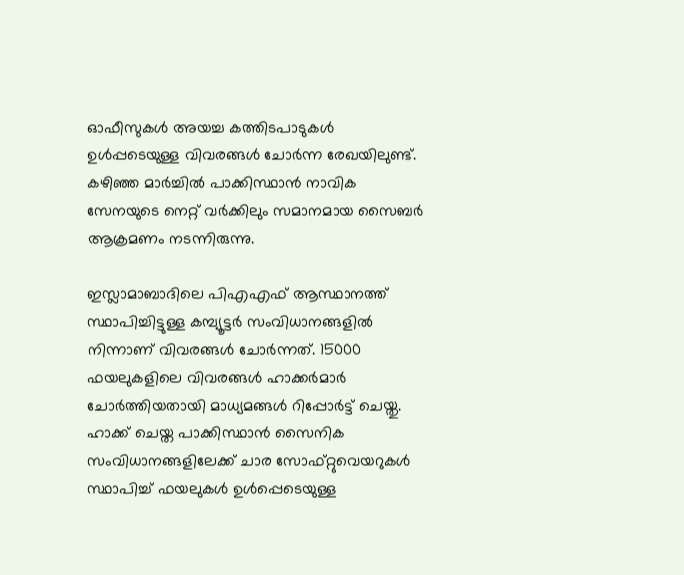ഓഫീസുകള്‍ അയച്ച കത്തിടപാടുകള്‍ ഉള്‍പ്പടെയുള്ള വിവരങ്ങള്‍ ചോര്‍ന്ന രേഖയിലുണ്ട്. കഴിഞ്ഞ മാര്‍ച്ചില്‍ പാക്കിസ്ഥാന്‍ നാവിക സേനയുടെ നെറ്റ് വര്‍ക്കിലും സമാനമായ സൈബര്‍ ആക്രമണം നടന്നിരുന്നു.

ഇസ്ലാമാബാദിലെ പിഎഎഫ് ആസ്ഥാനത്ത് സ്ഥാപിച്ചിട്ടുള്ള കമ്പ്യൂട്ടര്‍ സംവിധാനങ്ങളില്‍ നിന്നാണ് വിവരങ്ങള്‍ ചോര്‍ന്നത്. 15000 ഫയലുകളിലെ വിവരങ്ങള്‍ ഹാക്കര്‍മാര്‍ ചോര്‍ത്തിയതായി മാധ്യമങ്ങള്‍ റിപ്പോര്‍ട്ട് ചെയ്തു. ഹാക്ക് ചെയ്ത പാക്കിസ്ഥാന്‍ സൈനിക സംവിധാനങ്ങളിലേക്ക് ചാര സോഫ്റ്റുവെയറുകള്‍ സ്ഥാപിച്ച് ഫയലുകള്‍ ഉള്‍പ്പെടെയുള്ള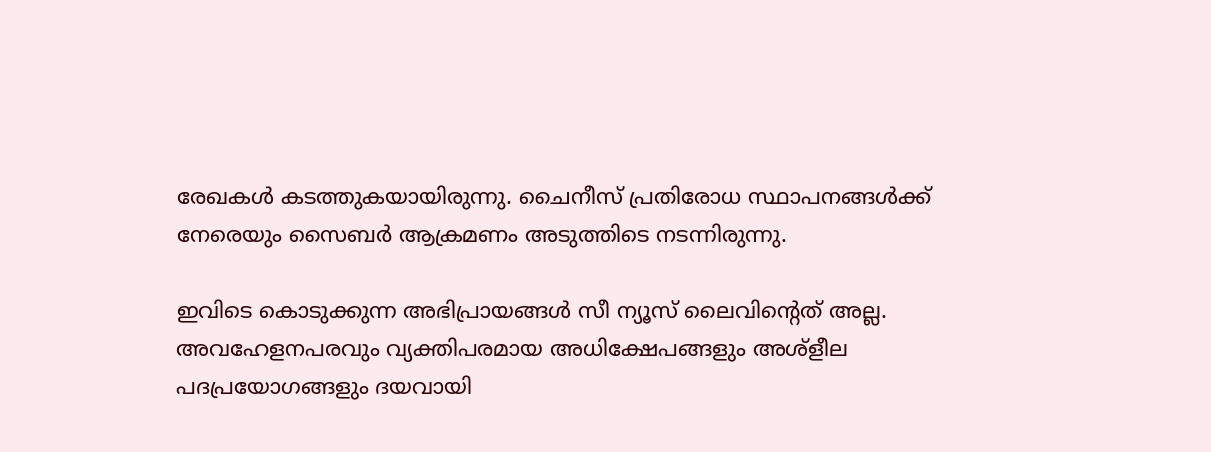രേഖകള്‍ കടത്തുകയായിരുന്നു. ചൈനീസ് പ്രതിരോധ സ്ഥാപനങ്ങള്‍ക്ക് നേരെയും സൈബര്‍ ആക്രമണം അടുത്തിടെ നടന്നിരുന്നു.

ഇവിടെ കൊടുക്കുന്ന അഭിപ്രായങ്ങള്‍ സീ ന്യൂസ് ലൈവിന്റെത് അല്ല. അവഹേളനപരവും വ്യക്തിപരമായ അധിക്ഷേപങ്ങളും അശ്‌ളീല പദപ്രയോഗങ്ങളും ദയവായി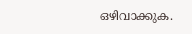ഒഴിവാക്കുക.